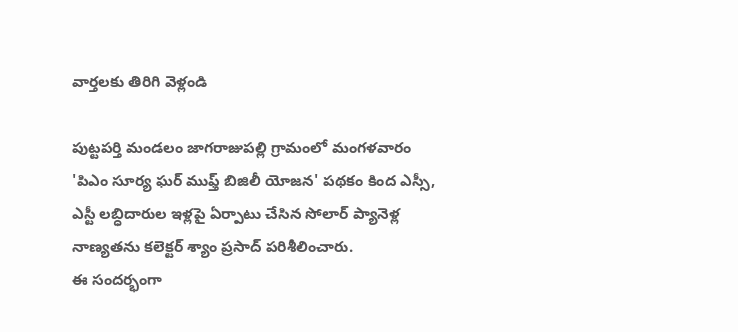వార్తలకు తిరిగి వెళ్లండి

పుట్టపర్తి మండలం జాగరాజుపల్లి గ్రామంలో మంగళవారం 'పిఎం సూర్య ఘర్ ముఫ్త్ బిజిలీ యోజన' పథకం కింద ఎస్సీ, ఎస్టీ లబ్ధిదారుల ఇళ్లపై ఏర్పాటు చేసిన సోలార్ ప్యానెళ్ల నాణ్యతను కలెక్టర్ శ్యాం ప్రసాద్ పరిశీలించారు.
ఈ సందర్భంగా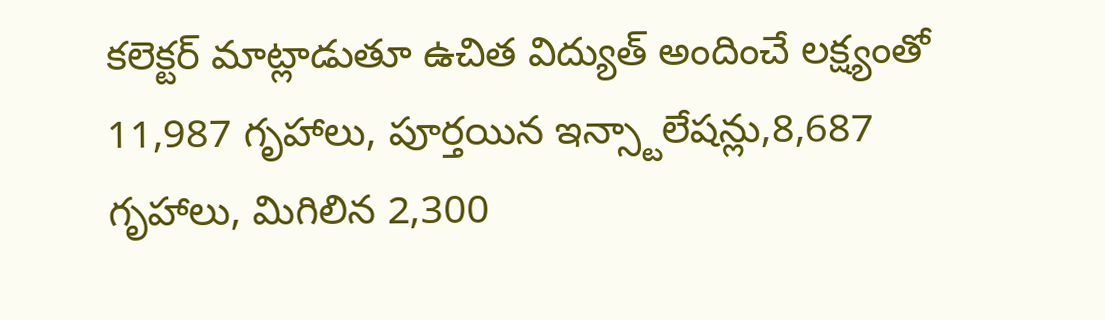కలెక్టర్ మాట్లాడుతూ ఉచిత విద్యుత్ అందించే లక్ష్యంతో 11,987 గృహాలు, పూర్తయిన ఇన్స్టాలేషన్లు,8,687 గృహాలు, మిగిలిన 2,300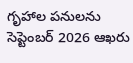గృహాల పనులను సెప్టెంబర్ 2026 ఆఖరు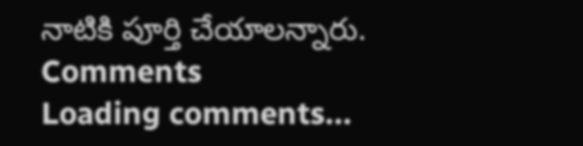నాటికి పూర్తి చేయాలన్నారు.
Comments
Loading comments...